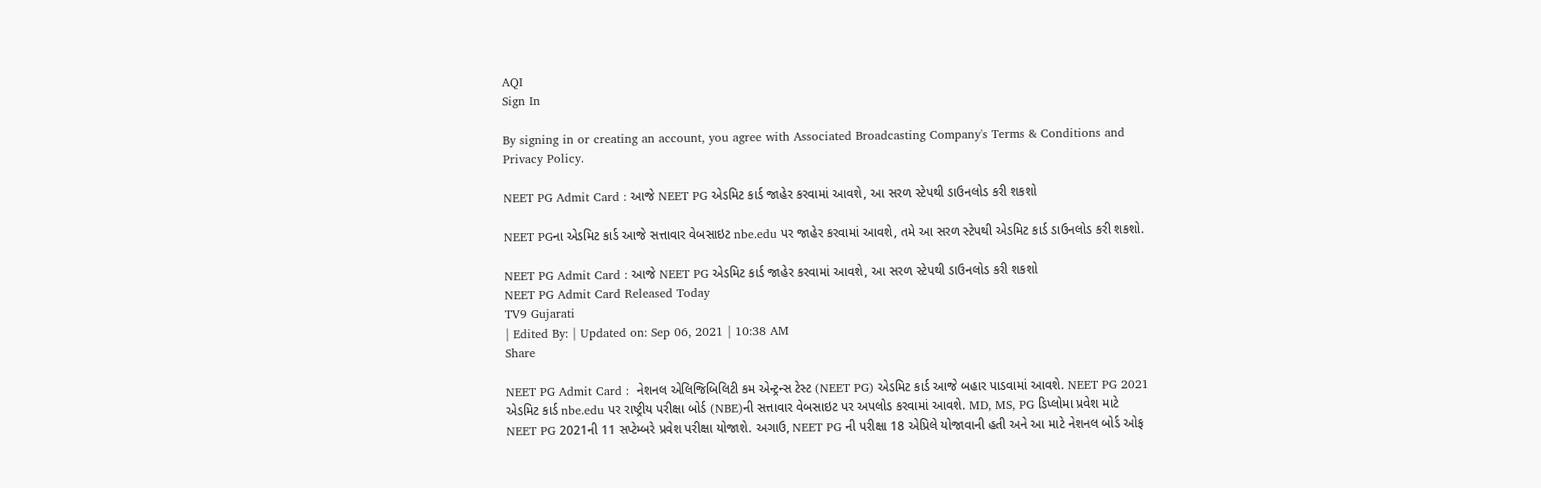AQI
Sign In

By signing in or creating an account, you agree with Associated Broadcasting Company's Terms & Conditions and Privacy Policy.

NEET PG Admit Card : આજે NEET PG એડમિટ કાર્ડ જાહેર કરવામાં આવશે, આ સરળ સ્ટેપથી ડાઉનલોડ કરી શકશો

NEET PGના એડમિટ કાર્ડ આજે સત્તાવાર વેબસાઇટ nbe.edu પર જાહેર કરવામાં આવશે, તમે આ સરળ સ્ટેપથી એડમિટ કાર્ડ ડાઉનલોડ કરી શકશો.

NEET PG Admit Card : આજે NEET PG એડમિટ કાર્ડ જાહેર કરવામાં આવશે, આ સરળ સ્ટેપથી ડાઉનલોડ કરી શકશો
NEET PG Admit Card Released Today
TV9 Gujarati
| Edited By: | Updated on: Sep 06, 2021 | 10:38 AM
Share

NEET PG Admit Card :  નેશનલ એલિજિબિલિટી કમ એન્ટ્રન્સ ટેસ્ટ (NEET PG) એડમિટ કાર્ડ આજે બહાર પાડવામાં આવશે. NEET PG 2021 એડમિટ કાર્ડ nbe.edu પર રાષ્ટ્રીય પરીક્ષા બોર્ડ (NBE)ની સત્તાવાર વેબસાઇટ પર અપલોડ કરવામાં આવશે. MD, MS, PG ડિપ્લોમા પ્રવેશ માટે NEET PG 2021ની 11 સપ્ટેમ્બરે પ્રવેશ પરીક્ષા યોજાશે. અગાઉ, NEET PG ની પરીક્ષા 18 એપ્રિલે યોજાવાની હતી અને આ માટે નેશનલ બોર્ડ ઓફ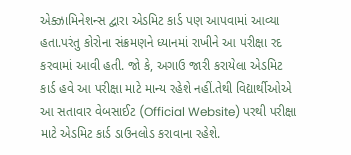એક્ઝામિનેશન્સ દ્વારા એડમિટ કાર્ડ પણ આપવામાં આવ્યા હતા.પરંતુ કોરોના સંક્રમણને ધ્યાનમાં રાખીને આ પરીક્ષા રદ કરવામાં આવી હતી. જો કે, અગાઉ જારી કરાયેલા એડમિટ કાર્ડ હવે આ પરીક્ષા માટે માન્ય રહેશે નહીં.તેથી વિદ્યાર્થીઓએ આ સતાવાર વેબસાઈટ (Official Website) પરથી પરીક્ષા માટે એડમિટ કાર્ડ ડાઉનલોડ કરાવાના રહેશે.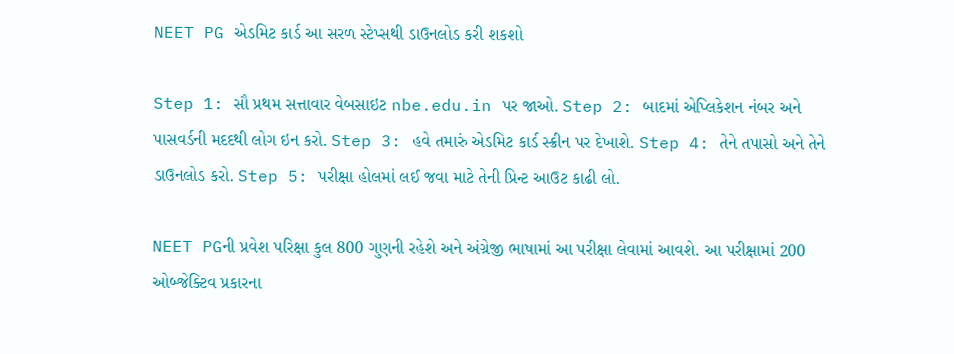NEET PG એડમિટ કાર્ડ આ સરળ સ્ટેપ્સથી ડાઉનલોડ કરી શકશો

Step 1: સૌ પ્રથમ સત્તાવાર વેબસાઇટ nbe.edu.in પર જાઓ. Step 2: બાદમાં એપ્લિકેશન નંબર અને પાસવર્ડની મદદથી લોગ ઇન કરો. Step 3: હવે તમારું એડમિટ કાર્ડ સ્ક્રીન પર દેખાશે. Step 4: તેને તપાસો અને તેને ડાઉનલોડ કરો. Step 5: પરીક્ષા હોલમાં લઈ જવા માટે તેની પ્રિન્ટ આઉટ કાઢી લો.

NEET PGની પ્રવેશ પરિક્ષા કુલ 800 ગુણની રહેશે અને અંગ્રેજી ભાષામાં આ પરીક્ષા લેવામાં આવશે. આ પરીક્ષામાં 200 ઓબ્જેક્ટિવ પ્રકારના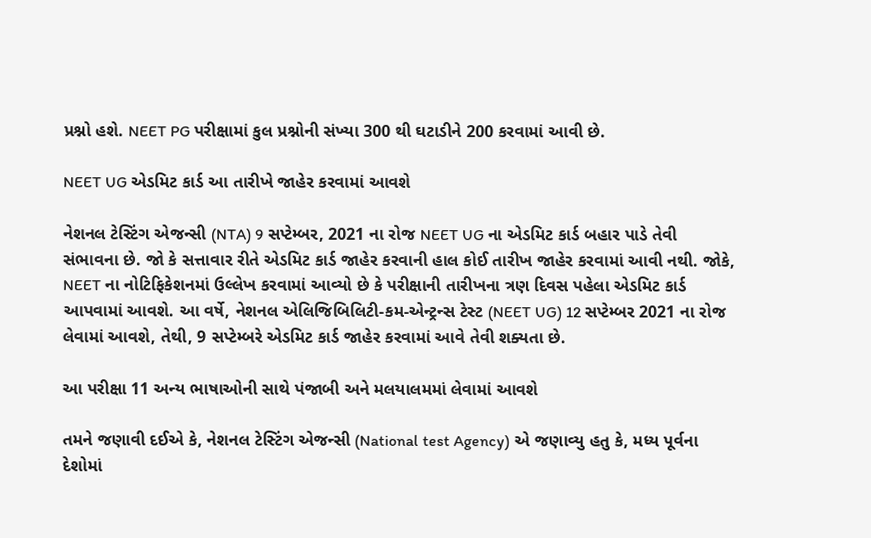પ્રશ્નો હશે. NEET PG પરીક્ષામાં કુલ પ્રશ્નોની સંખ્યા 300 થી ઘટાડીને 200 કરવામાં આવી છે.

NEET UG એડમિટ કાર્ડ આ તારીખે જાહેર કરવામાં આવશે

નેશનલ ટેસ્ટિંગ એજન્સી (NTA) 9 સપ્ટેમ્બર, 2021 ના રોજ NEET UG ના એડમિટ કાર્ડ બહાર પાડે તેવી સંભાવના છે. જો કે સત્તાવાર રીતે એડમિટ કાર્ડ જાહેર કરવાની હાલ કોઈ તારીખ જાહેર કરવામાં આવી નથી. જોકે, NEET ના નોટિફિકેશનમાં ઉલ્લેખ કરવામાં આવ્યો છે કે પરીક્ષાની તારીખના ત્રણ દિવસ પહેલા એડમિટ કાર્ડ આપવામાં આવશે. આ વર્ષે, નેશનલ એલિજિબિલિટી-કમ-એન્ટ્રન્સ ટેસ્ટ (NEET UG) 12 સપ્ટેમ્બર 2021 ના રોજ લેવામાં આવશે, તેથી, 9 સપ્ટેમ્બરે એડમિટ કાર્ડ જાહેર કરવામાં આવે તેવી શક્યતા છે.

આ પરીક્ષા 11 અન્ય ભાષાઓની સાથે પંજાબી અને મલયાલમમાં લેવામાં આવશે

તમને જણાવી દઈએ કે, નેશનલ ટેસ્ટિંગ એજન્સી (National test Agency) એ જણાવ્યુ હતુ કે, મધ્ય પૂર્વના દેશોમાં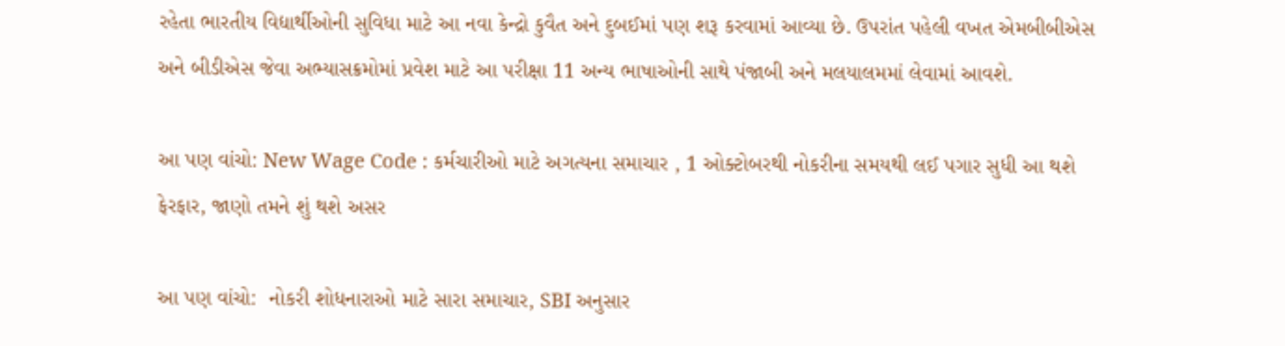રહેતા ભારતીય વિદ્યાર્થીઓની સુવિધા માટે આ નવા કેન્દ્રો કુવૈત અને દુબઈમાં પણ શરૂ કરવામાં આવ્યા છે. ઉપરાંત પહેલી વખત એમબીબીએસ અને બીડીએસ જેવા અભ્યાસક્રમોમાં પ્રવેશ માટે આ પરીક્ષા 11 અન્ય ભાષાઓની સાથે પંજાબી અને મલયાલમમાં લેવામાં આવશે.

આ પણ વાંચો: New Wage Code : કર્મચારીઓ માટે અગત્યના સમાચાર , 1 ઓક્ટોબરથી નોકરીના સમયથી લઈ પગાર સુધી આ થશે ફેરફાર, જાણો તમને શું થશે અસર

આ પણ વાંચો:  નોકરી શોધનારાઓ માટે સારા સમાચાર, SBI અનુસાર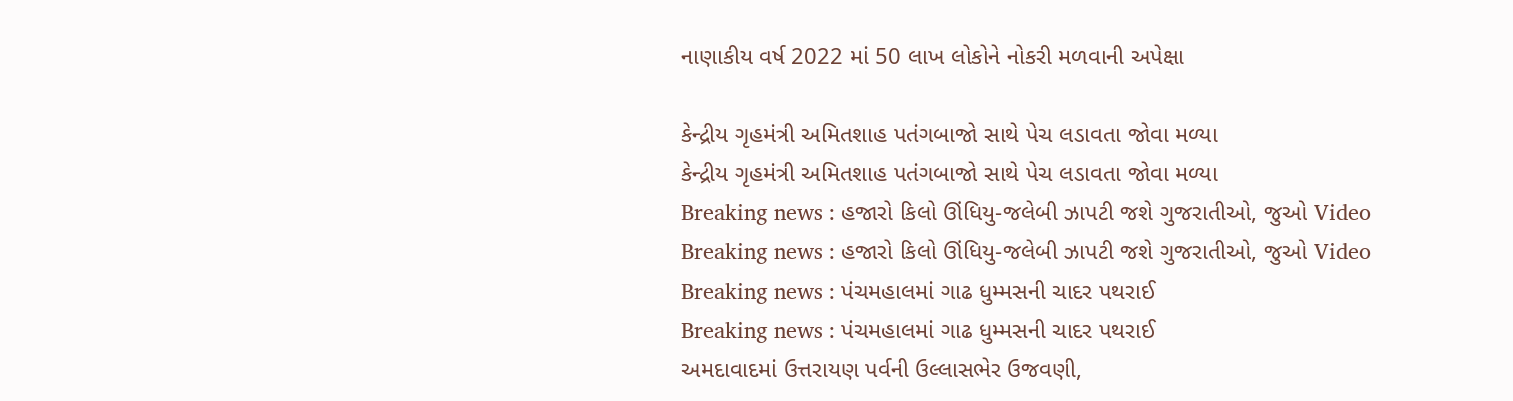નાણાકીય વર્ષ 2022 માં 50 લાખ લોકોને નોકરી મળવાની અપેક્ષા

કેન્દ્રીય ગૃહમંત્રી અમિતશાહ પતંગબાજો સાથે પેચ લડાવતા જોવા મળ્યા
કેન્દ્રીય ગૃહમંત્રી અમિતશાહ પતંગબાજો સાથે પેચ લડાવતા જોવા મળ્યા
Breaking news : હજારો કિલો ઊંધિયુ-જલેબી ઝાપટી જશે ગુજરાતીઓ, જુઓ Video
Breaking news : હજારો કિલો ઊંધિયુ-જલેબી ઝાપટી જશે ગુજરાતીઓ, જુઓ Video
Breaking news : પંચમહાલમાં ગાઢ ધુમ્મસની ચાદર પથરાઈ
Breaking news : પંચમહાલમાં ગાઢ ધુમ્મસની ચાદર પથરાઈ
અમદાવાદમાં ઉત્તરાયણ પર્વની ઉલ્લાસભેર ઉજવણી,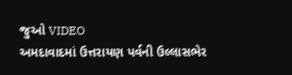જુઓ VIDEO
અમદાવાદમાં ઉત્તરાયણ પર્વની ઉલ્લાસભેર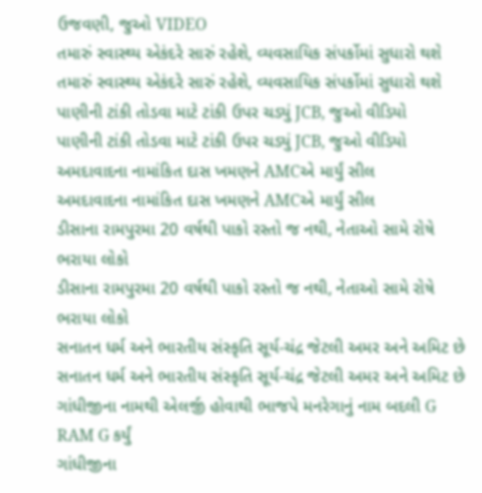ઉજવણી, જુઓ VIDEO
તમારું સ્વાસ્થ્ય એકંદરે સારું રહેશે, વ્યવસાયિક સંપર્કોમાં સુધારો થશે
તમારું સ્વાસ્થ્ય એકંદરે સારું રહેશે, વ્યવસાયિક સંપર્કોમાં સુધારો થશે
પાણીની ટાંકી તોડવા માટે ટાંકી ઉપર ચડ્યું JCB, જુઓ વીડિયો
પાણીની ટાંકી તોડવા માટે ટાંકી ઉપર ચડ્યું JCB, જુઓ વીડિયો
અમદાવાદના નામાંકિત દાસ ખમણને AMCએ માર્યું સીલ
અમદાવાદના નામાંકિત દાસ ખમણને AMCએ માર્યું સીલ
ડીસાના રામપુરમા 20 વર્ષથી પાકો રસ્તો જ નથી, નેતાઓ સામે રોષે ભરાયા લોકો
ડીસાના રામપુરમા 20 વર્ષથી પાકો રસ્તો જ નથી, નેતાઓ સામે રોષે ભરાયા લોકો
સનાતન ધર્મ અને ભારતીય સંસ્કૃતિ સૂર્ય-ચંદ્ર જેટલી અમર અને અમિટ છે
સનાતન ધર્મ અને ભારતીય સંસ્કૃતિ સૂર્ય-ચંદ્ર જેટલી અમર અને અમિટ છે
ગાંધીજીના નામથી એલર્જી હોવાથી ભાજપે મનરેગાનું નામ બદલી G RAM G કર્યું
ગાંધીજીના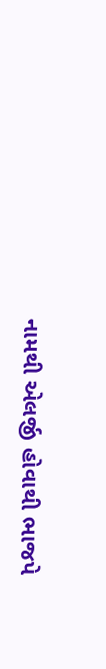નામથી એલર્જી હોવાથી ભાજપે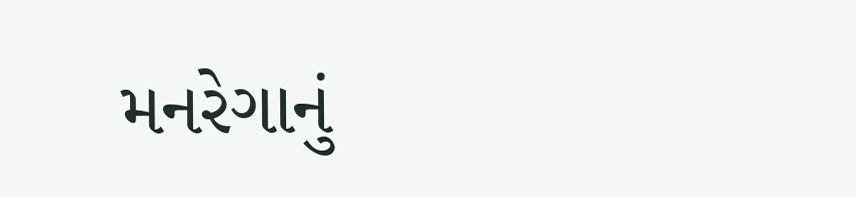મનરેગાનું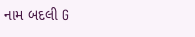નામ બદલી G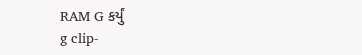RAM G કર્યું
g clip-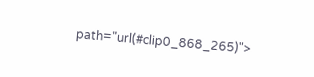path="url(#clip0_868_265)">